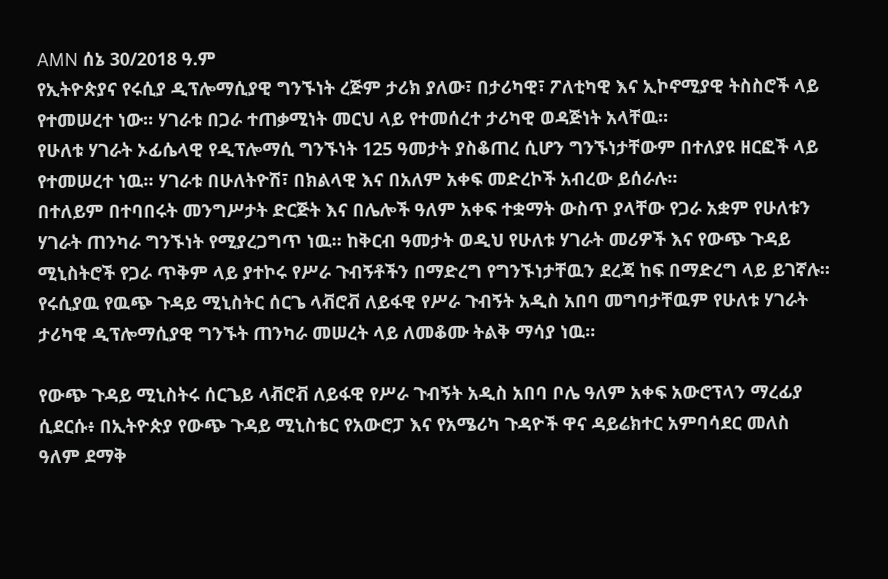AMN ሰኔ 30/2018 ዓ.ም
የኢትዮጵያና የሩሲያ ዲፕሎማሲያዊ ግንኙነት ረጅም ታሪክ ያለው፣ በታሪካዊ፣ ፖለቲካዊ እና ኢኮኖሚያዊ ትስስሮች ላይ የተመሠረተ ነው። ሃገራቱ በጋራ ተጠቃሚነት መርህ ላይ የተመሰረተ ታሪካዊ ወዳጅነት አላቸዉ።
የሁለቱ ሃገራት ኦፊሴላዊ የዲፕሎማሲ ግንኙነት 125 ዓመታት ያስቆጠረ ሲሆን ግንኙነታቸውም በተለያዩ ዘርፎች ላይ የተመሠረተ ነዉ። ሃገራቱ በሁለትዮሽ፣ በክልላዊ እና በአለም አቀፍ መድረኮች አብረው ይሰራሉ።
በተለይም በተባበሩት መንግሥታት ድርጅት እና በሌሎች ዓለም አቀፍ ተቋማት ውስጥ ያላቸው የጋራ አቋም የሁለቱን ሃገራት ጠንካራ ግንኙነት የሚያረጋግጥ ነዉ። ከቅርብ ዓመታት ወዲህ የሁለቱ ሃገራት መሪዎች እና የውጭ ጉዳይ ሚኒስትሮች የጋራ ጥቅም ላይ ያተኮሩ የሥራ ጉብኝቶችን በማድረግ የግንኙነታቸዉን ደረጃ ከፍ በማድረግ ላይ ይገኛሉ።
የሩሲያዉ የዉጭ ጉዳይ ሚኒስትር ሰርጌ ላቭሮቭ ለይፋዊ የሥራ ጉብኝት አዲስ አበባ መግባታቸዉም የሁለቱ ሃገራት ታሪካዊ ዲፕሎማሲያዊ ግንኙት ጠንካራ መሠረት ላይ ለመቆሙ ትልቅ ማሳያ ነዉ።

የውጭ ጉዳይ ሚኒስትሩ ሰርጌይ ላቭሮቭ ለይፋዊ የሥራ ጉብኝት አዲስ አበባ ቦሌ ዓለም አቀፍ አውሮፕላን ማረፊያ ሲደርሱ፥ በኢትዮጵያ የውጭ ጉዳይ ሚኒስቴር የአውሮፓ እና የአሜሪካ ጉዳዮች ዋና ዳይሬክተር አምባሳደር መለስ ዓለም ደማቅ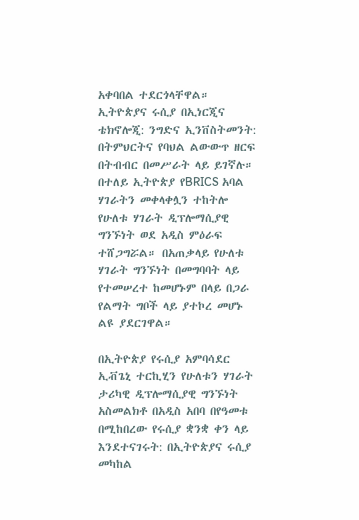አቀባበል ተደርጎላቸዋል።
ኢትዮጵያና ሩሲያ በኢነርጂና ቴክኖሎጂ: ንግድና ኢንቨስትመንት: በትምህርትና የባህል ልውውጥ ዘርፍ በትብብር በመሥራት ላይ ይገኛሉ። በተለይ ኢትዮጵያ የBRICS አባል ሃገራትን መቀላቀሏን ተከትሎ የሁለቱ ሃገራት ዲፕሎማሲያዊ ግንኙነት ወደ አዲስ ምዕራፍ ተሸጋግሯል። በአጠቃላይ የሁለቱ ሃገራት ግንኙነት በመግባባት ላይ የተመሠረተ ከመሆኑም በላይ በጋራ የልማት ግቦች ላይ ያተኮረ መሆኑ ልዩ ያደርገዋል።

በኢትዮጵያ የሩሲያ አምባሳደር ኢቭጌኒ ተርኪሂን የሁለቱን ሃገራት ታሪካዊ ዲፕሎማሲያዊ ግንኙነት አስመልክቶ በአዲስ አበባ በየዓመቱ በሚከበረው የሩሲያ ቋንቋ ቀን ላይ እንደተናገሩት: በኢትዮጵያና ሩሲያ መካከል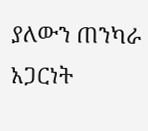ያለውን ጠንካራ አጋርነት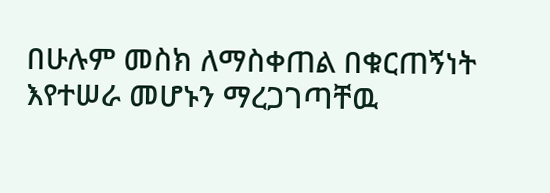በሁሉም መስክ ለማስቀጠል በቁርጠኝነት እየተሠራ መሆኑን ማረጋገጣቸዉ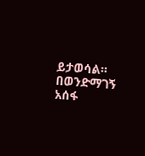ይታወሳል።
በወንድማገኝ አሰፋ